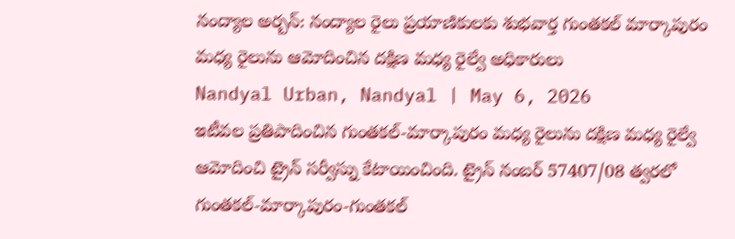నంద్యాల అర్బన్: నంద్యాల రైలు ప్రయాణికులకు శుభవార్త గుంతకల్ మార్కాపురం మధ్య రైలును ఆమోదించిన దక్షిణ మధ్య రైల్వే అధికారులు
Nandyal Urban, Nandyal | May 6, 2026
ఇటీవల ప్రతిపాదించిన గుంతకల్-మార్కాపురం మధ్య రైలును దక్షిణ మధ్య రైల్వే ఆమోదించి ట్రైన్ సర్వీస్ను కేటాయించింది. ట్రైన్ నంబర్ 57407/08 త్వరలో గుంతకల్-మార్కాపురం-గుంతకల్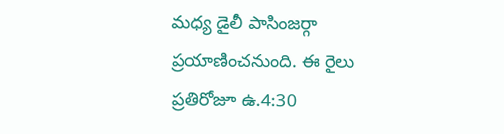మధ్య డైలీ పాసింజర్గా ప్రయాణించనుంది. ఈ రైలు ప్రతిరోజూ ఉ.4:30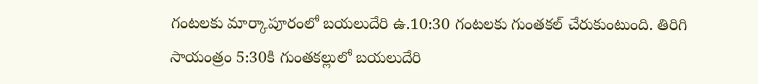గంటలకు మార్కాపూరంలో బయలుదేరి ఉ.10:30 గంటలకు గుంతకల్ చేరుకుంటుంది. తిరిగి సాయంత్రం 5:30కి గుంతకల్లులో బయలుదేరి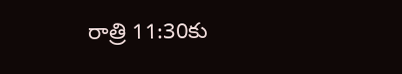రాత్రి 11:30కు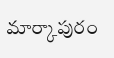మార్కాపురం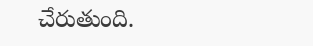చేరుతుంది.